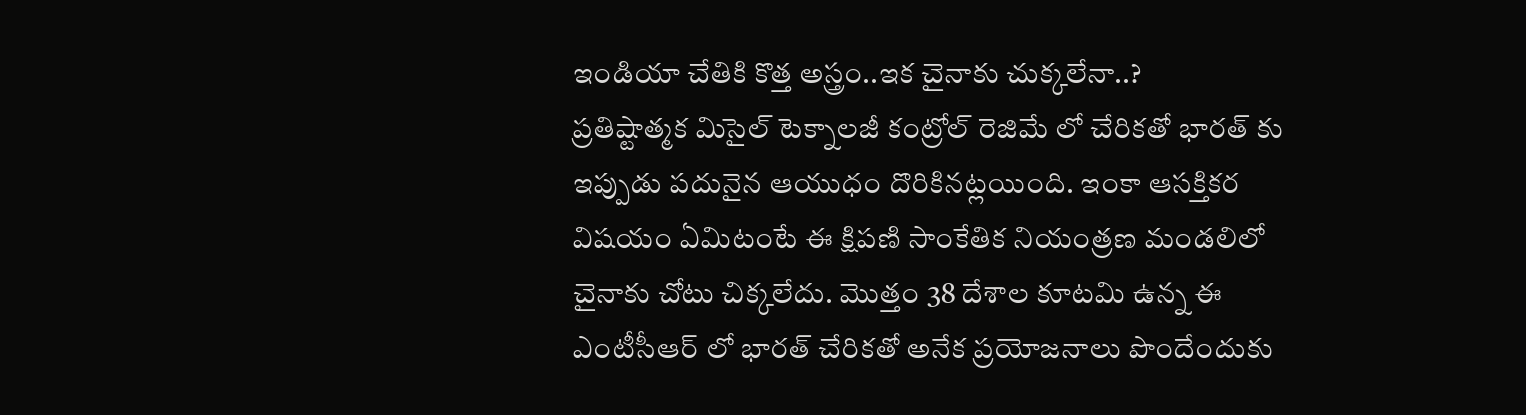ఇండియా చేతికి కొత్త అస్త్రం..ఇక చైనాకు చుక్కలేనా..?
ప్రతిష్టాత్మక మిసైల్ టెక్నాలజీ కంట్రోల్ రెజిమే లో చేరికతో భారత్ కు ఇప్పుడు పదునైన ఆయుధం దొరికినట్లయింది. ఇంకా ఆసక్తికర విషయం ఏమిటంటే ఈ క్షిపణి సాంకేతిక నియంత్రణ మండలిలో చైనాకు చోటు చిక్కలేదు. మొత్తం 38 దేశాల కూటమి ఉన్న ఈ ఎంటీసీఆర్ లో భారత్ చేరికతో అనేక ప్రయోజనాలు పొందేందుకు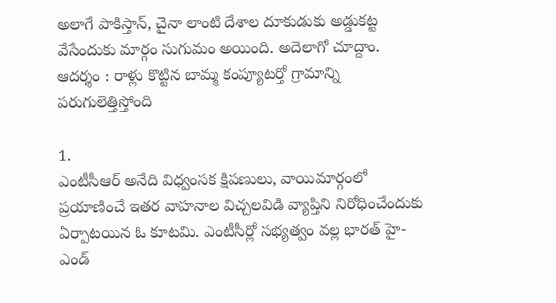అలాగే పాకిస్తాన్, చైనా లాంటి దేశాల దూకుడుకు అడ్డుకట్ట వేసేందుకు మార్గం సుగుమం అయింది. అదెలాగో చూద్దాం.
ఆదర్శం : రాళ్లు కొట్టిన బామ్మ కంప్యూటర్తో గ్రామాన్ని పరుగులెత్తిస్తోంది

1.
ఎంటీసీఆర్ అనేది విధ్వంసక క్షిపణులు, వాయిమార్గంలో ప్రయాణించే ఇతర వాహనాల విచ్చలవిడి వ్యాప్తిని నిరోధించేందుకు ఏర్పాటయిన ఓ కూటమి. ఎంటీసీర్లో సభ్యత్వం వల్ల భారత్ హై-ఎండ్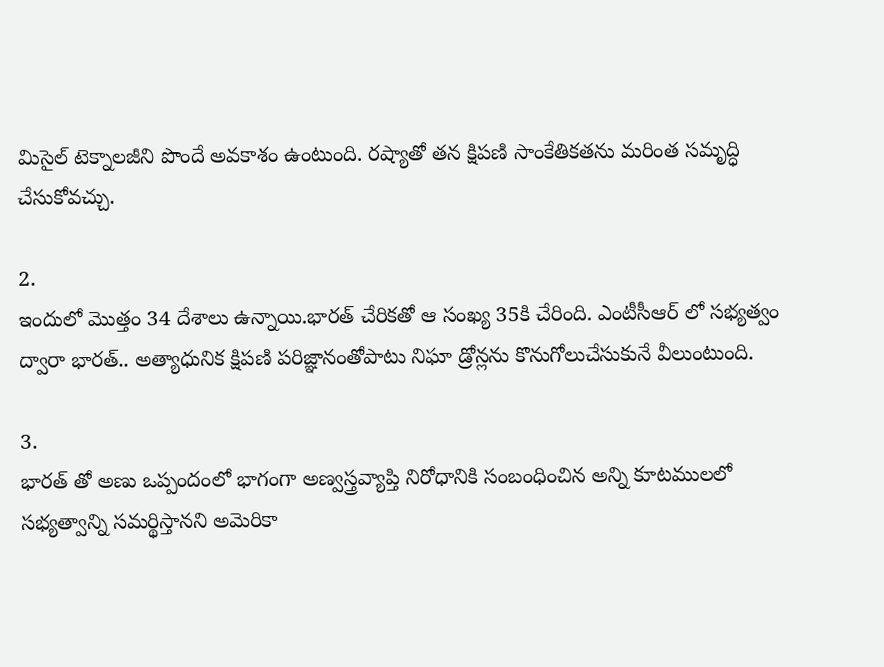మిసైల్ టెక్నాలజీని పొందే అవకాశం ఉంటుంది. రష్యాతో తన క్షిపణి సాంకేతికతను మరింత సమృద్ధి చేసుకోవచ్చు.

2.
ఇందులో మొత్తం 34 దేశాలు ఉన్నాయి.భారత్ చేరికతో ఆ సంఖ్య 35కి చేరింది. ఎంటీసీఆర్ లో సభ్యత్వం ద్వారా భారత్.. అత్యాధునిక క్షిపణి పరిజ్ఞానంతోపాటు నిఘా డ్రోన్లను కొనుగోలుచేసుకునే వీలుంటుంది.

3.
భారత్ తో అణు ఒప్పందంలో భాగంగా అణ్వస్త్రవ్యాప్తి నిరోధానికి సంబంధించిన అన్ని కూటములలో సభ్యత్వాన్ని సమర్థిస్తానని అమెరికా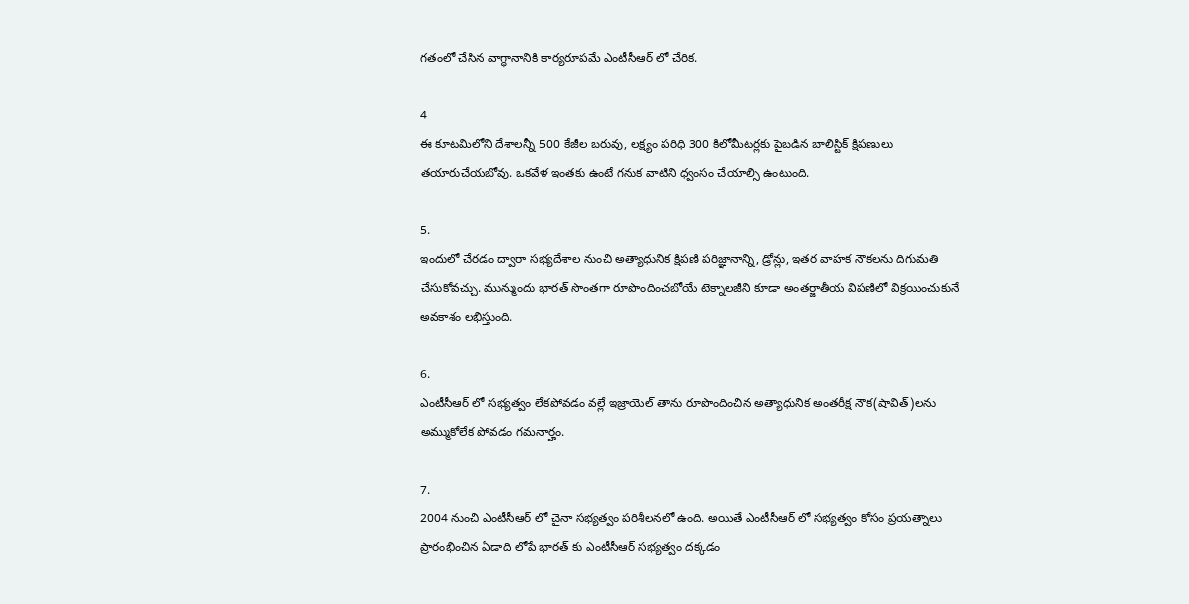గతంలో చేసిన వాగ్ధానానికి కార్యరూపమే ఎంటీసీఆర్ లో చేరిక.

4
ఈ కూటమిలోని దేశాలన్నీ 500 కేజీల బరువు, లక్ష్యం పరిధి 300 కిలోమీటర్లకు పైబడిన బాలిస్టిక్ క్షిపణులు తయారుచేయబోవు. ఒకవేళ ఇంతకు ఉంటే గనుక వాటిని ధ్వంసం చేయాల్సి ఉంటుంది.

5.
ఇందులో చేరడం ద్వారా సభ్యదేశాల నుంచి అత్యాధునిక క్షిపణి పరిజ్ఞానాన్ని, డ్రోన్లు, ఇతర వాహక నౌకలను దిగుమతి చేసుకోవచ్చు. మున్ముందు భారత్ సొంతగా రూపొందించబోయే టెక్నాలజీని కూడా అంతర్జాతీయ విపణిలో విక్రయించుకునే అవకాశం లభిస్తుంది.

6.
ఎంటీసీఆర్ లో సభ్యత్వం లేకపోవడం వల్లే ఇజ్రాయెల్ తాను రూపొందించిన అత్యాధునిక అంతరీక్ష నౌక(షావిత్)లను అమ్ముకోలేక పోవడం గమనార్హం.

7.
2004 నుంచి ఎంటీసీఆర్ లో చైనా సభ్యత్వం పరిశీలనలో ఉంది. అయితే ఎంటీసీఆర్ లో సభ్యత్వం కోసం ప్రయత్నాలు ప్రారంభించిన ఏడాది లోపే భారత్ కు ఎంటీసీఆర్ సభ్యత్వం దక్కడం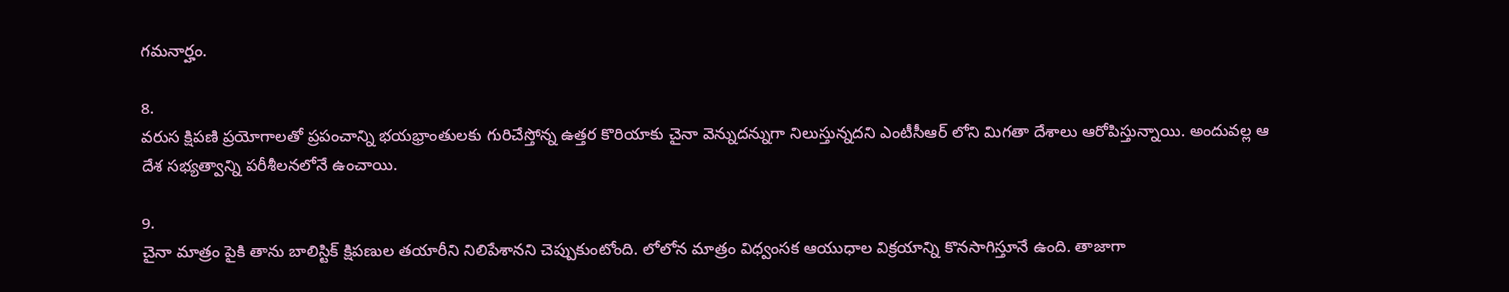గమనార్హం.

8.
వరుస క్షిపణి ప్రయోగాలతో ప్రపంచాన్ని భయభ్రాంతులకు గురిచేస్తోన్న ఉత్తర కొరియాకు చైనా వెన్నుదన్నుగా నిలుస్తున్నదని ఎంటీసీఆర్ లోని మిగతా దేశాలు ఆరోపిస్తున్నాయి. అందువల్ల ఆ దేశ సభ్యత్వాన్ని పరీశీలనలోనే ఉంచాయి.

9.
చైనా మాత్రం పైకి తాను బాలిస్టిక్ క్షిపణుల తయారీని నిలిపేశానని చెప్పుకుంటోంది. లోలోన మాత్రం విధ్వంసక ఆయుధాల విక్రయాన్ని కొనసాగిస్తూనే ఉంది. తాజాగా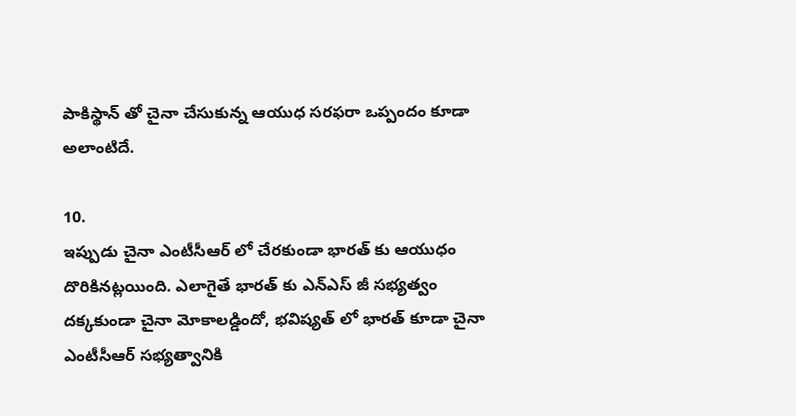పాకిస్థాన్ తో చైనా చేసుకున్న ఆయుధ సరఫరా ఒప్పందం కూడా అలాంటిదే.

10.
ఇప్పుడు చైనా ఎంటీసీఆర్ లో చేరకుండా భారత్ కు ఆయుధం దొరికినట్లయింది. ఎలాగైతే భారత్ కు ఎన్ఎస్ జీ సభ్యత్వం దక్కకుండా చైనా మోకాలడ్డిందో, భవిష్యత్ లో భారత్ కూడా చైనా ఎంటీసీఆర్ సభ్యత్వానికి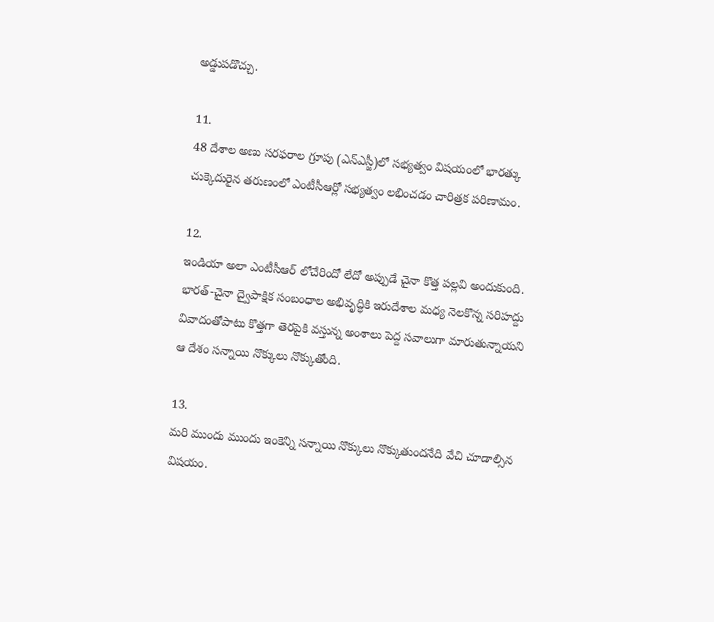అడ్డుపడొచ్చు.

11.
48 దేశాల అణు సరఫరాల గ్రూపు (ఎన్ఎస్జీ)లో సభ్యత్వం విషయంలో భారత్కు చుక్కెదురైన తరుణంలో ఎంటీసీఆర్లో సభ్యత్వం లభించడం చారిత్రక పరిణామం.

12.
ఇండియా అలా ఎంటీసీఆర్ లోచేరిందో లేదో అప్పుడే చైనా కొత్త పల్లవి అందుకుంది. భారత్-చైనా ద్వైపాక్షిక సంబంధాల అభివృద్ధికి ఇరుదేశాల మధ్య నెలకొన్న సరిహద్దు వివాదంతోపాటు కొత్తగా తెరపైకి వస్తున్న అంశాలు పెద్ద సవాలుగా మారుతున్నాయని ఆ దేశం సన్నాయి నొక్కులు నొక్కుతోంది.

13.
మరి ముందు ముందు ఇంకెన్ని సన్నాయి నొక్కులు నొక్కుతుందనేది వేచి చూడాల్సిన విషయం.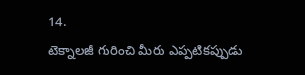14.
టెక్నాలజీ గురించి మీరు ఎప్పటికప్పుడు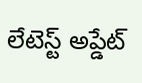లేటెస్ట్ అప్డేట్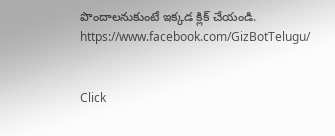పొందాలనుకుంటే ఇక్కడ క్లిక్ చేయండి.
https://www.facebook.com/GizBotTelugu/


Click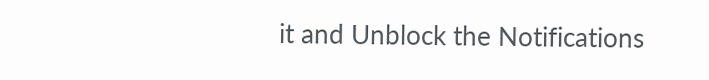it and Unblock the Notifications